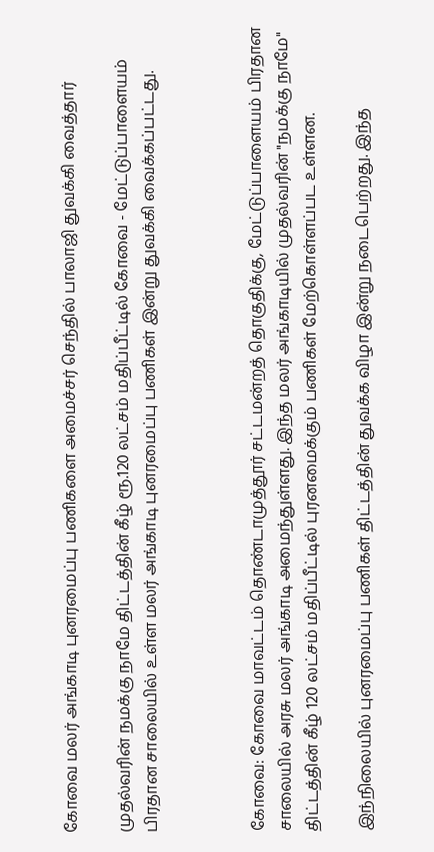கோவை மலர் அங்காடி புனரமைப்பு பணிகளை அமைச்சர் செந்தில் பாலாஜி துவக்கி வைத்தார்

முதல்வரின் நமக்கு நாமே திட்டத்தின் கீழ் ரூ.120 லட்சம் மதிப்பீட்டில் கோவை - மேட்டுப்பாளையம் பிரதான சாலையில் உள்ள மலர் அங்காடி புனரமைப்பு பணிகள் இன்று துவக்கி வைக்கப்பட்டது.



கோவை: கோவை மாவட்டம் தொண்டாமுத்தூர் சட்டமன்றத் தொகுதிக்கு, மேட்டுப்பாளையம் பிரதான சாலையில் அரசு மலர் அங்காடி அமைந்துள்ளது. இந்த மலர் அங்காடியில் முதல்வரின் "நமக்கு நாமே" திட்டத்தின் கீழ் 120 லட்சம் மதிப்பீட்டில் புரனமைக்கும் பணிகள் மேற்கொள்ளப்பட உள்ளன.

இந்நிலையில் புனரமைப்பு பணிகள் திட்டத்தின் துவக்க விழா இன்று நடைபெற்றது. இந்த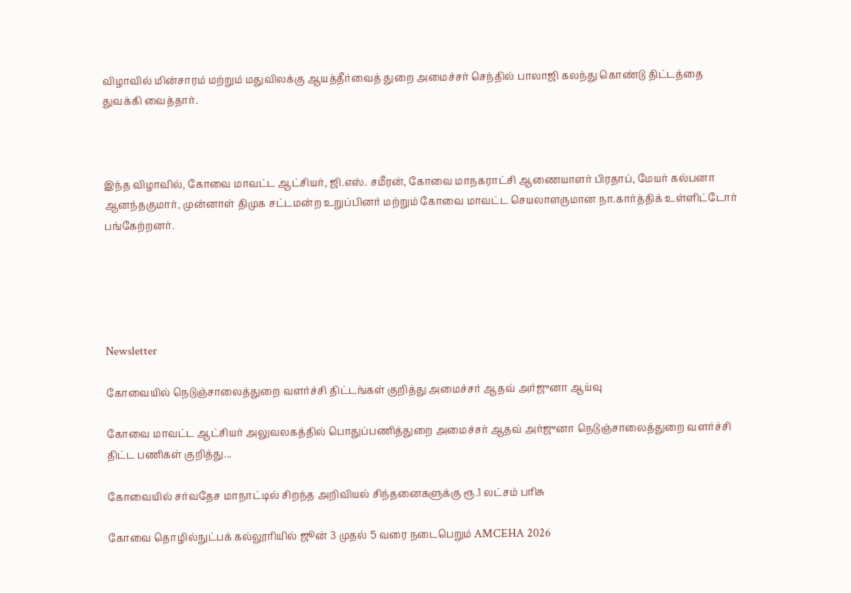விழாவில் மின்சாரம் மற்றும் மதுவிலக்கு ஆயத்தீர்வைத் துறை அமைச்சர் செந்தில் பாலாஜி கலந்து கொண்டு திட்டத்தை துவக்கி வைத்தார்.



இந்த விழாவில், கோவை மாவட்ட ஆட்சியர், ஜி.எஸ். சமீரன், கோவை மாநகராட்சி ஆணையாளர் பிரதாப், மேயர் கல்பனா ஆனந்தகுமார், முன்னாள் திமுக சட்டமன்ற உறுப்பினர் மற்றும் கோவை மாவட்ட செயலாளருமான நா.கார்த்திக் உள்ளிட்டோர் பங்கேற்றனர்.





Newsletter

கோவையில் நெடுஞ்சாலைத்துறை வளர்ச்சி திட்டங்கள் குறித்து அமைச்சர் ஆதவ் அர்ஜுனா ஆய்வு

கோவை மாவட்ட ஆட்சியர் அலுவலகத்தில் பொதுப்பணித்துறை அமைச்சர் ஆதவ் அர்ஜுனா நெடுஞ்சாலைத்துறை வளர்ச்சி திட்ட பணிகள் குறித்து...

கோவையில் சர்வதேச மாநாட்டில் சிறந்த அறிவியல் சிந்தனைகளுக்கு ரூ.1 லட்சம் பரிசு

கோவை தொழில்நுட்பக் கல்லூரியில் ஜூன் 3 முதல் 5 வரை நடைபெறும் AMCEHA 2026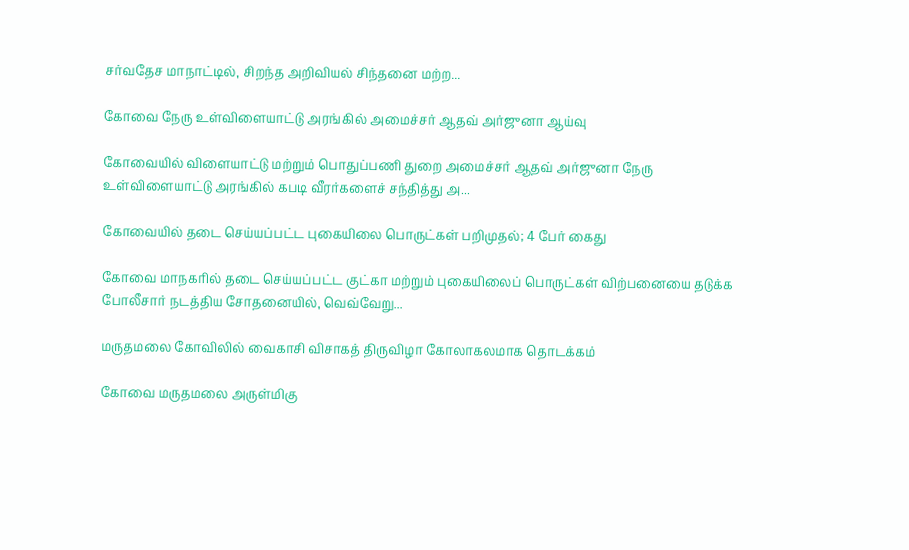சர்வதேச மாநாட்டில், சிறந்த அறிவியல் சிந்தனை மற்ற...

கோவை நேரு உள்விளையாட்டு அரங்கில் அமைச்சர் ஆதவ் அர்ஜுனா ஆய்வு

கோவையில் விளையாட்டு மற்றும் பொதுப்பணி துறை அமைச்சர் ஆதவ் அர்ஜுனா நேரு உள்விளையாட்டு அரங்கில் கபடி வீரர்களைச் சந்தித்து அ...

கோவையில் தடை செய்யப்பட்ட புகையிலை பொருட்கள் பறிமுதல்; 4 பேர் கைது

கோவை மாநகரில் தடை செய்யப்பட்ட குட்கா மற்றும் புகையிலைப் பொருட்கள் விற்பனையை தடுக்க போலீசார் நடத்திய சோதனையில், வெவ்வேறு...

மருதமலை கோவிலில் வைகாசி விசாகத் திருவிழா கோலாகலமாக தொடக்கம்

கோவை மருதமலை அருள்மிகு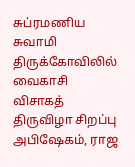சுப்ரமணிய சுவாமி திருக்கோவிலில் வைகாசி விசாகத் திருவிழா சிறப்பு அபிஷேகம், ராஜ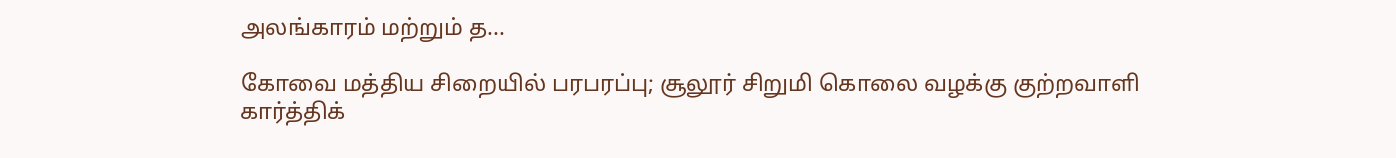அலங்காரம் மற்றும் த...

கோவை மத்திய சிறையில் பரபரப்பு; சூலூர் சிறுமி கொலை வழக்கு குற்றவாளி கார்த்திக்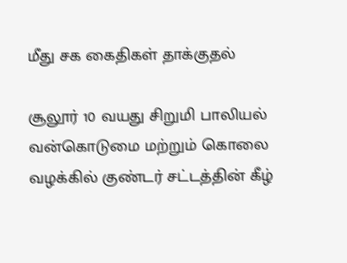மீது சக கைதிகள் தாக்குதல்

சூலூர் 10 வயது சிறுமி பாலியல் வன்கொடுமை மற்றும் கொலை வழக்கில் குண்டர் சட்டத்தின் கீழ்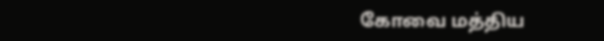கோவை மத்திய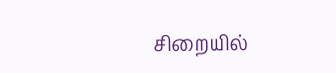சிறையில்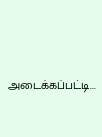அடைக்கப்பட்டி...